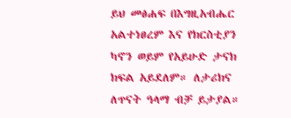ይህ መፅሐፍ በእግዚአብሔር አልተነፀረም እና የክርስቲያን ካኖን ወይም የአይሁድ ታናክ ክፍል አይደለም። ለታሪክና ለጥናት ዓላማ ብቻ ይታያል።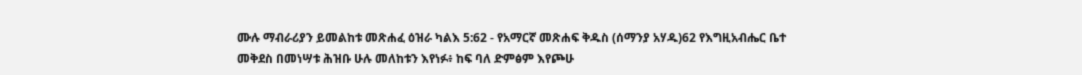ሙሉ ማብራሪያን ይመልከቱ መጽሐፈ ዕዝራ ካልእ 5:62 - የአማርኛ መጽሐፍ ቅዱስ (ሰማንያ አሃዱ)62 የእግዚአብሔር ቤተ መቅደስ በመነሣቱ ሕዝቡ ሁሉ መለከቱን እየነፉ፥ ከፍ ባለ ድምፅም እየጮሁ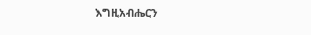እግዚአብሔርን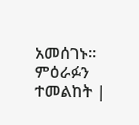አመሰገኑ። ምዕራፉን ተመልከት |